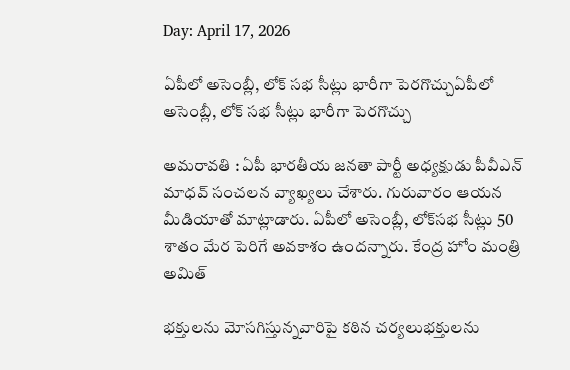Day: April 17, 2026

ఏపీలో అసెంబ్లీ, లోక్ సభ సీట్లు భారీగా పెర‌గొచ్చుఏపీలో అసెంబ్లీ, లోక్ సభ సీట్లు భారీగా పెర‌గొచ్చు

అమ‌రావ‌తి : ఏపీ భార‌తీయ జ‌న‌తా పార్టీ అధ్య‌క్షుడు పీవీఎన్ మాధ‌వ్ సంచ‌ల‌న వ్యాఖ్య‌లు చేశారు. గురువారం ఆయ‌న మీడియాతో మాట్లాడారు. ఏపీలో అసెంబ్లీ, లోక్‌సభ సీట్లు 50 శాతం మేర పెరిగే అవ‌కాశం ఉంద‌న్నారు. కేంద్ర హోం మంత్రి అమిత్

భక్తులను మోసగిస్తున్నవారిపై కఠిన చర్యలుభక్తులను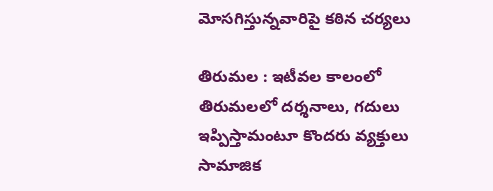మోసగిస్తున్నవారిపై కఠిన చర్యలు

తిరుమ‌ల : ఇటీవల కాలంలో తిరుమ‌ల‌లో ద‌ర్శ‌నాలు, గ‌దులు ఇప్పిస్తామంటూ కొంద‌రు వ్య‌క్తులు సామాజిక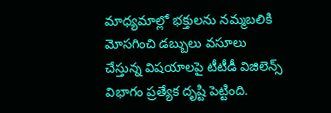మాధ్యమాల్లో భ‌క్తుల‌ను నమ్మబలికి మోస‌గించి డ‌బ్బులు వ‌సూలు చేస్తున్న విషయాలపై టీటీడీ విజిలెన్స్ విభాగం ప్రత్యేక దృష్టి పెట్టింది.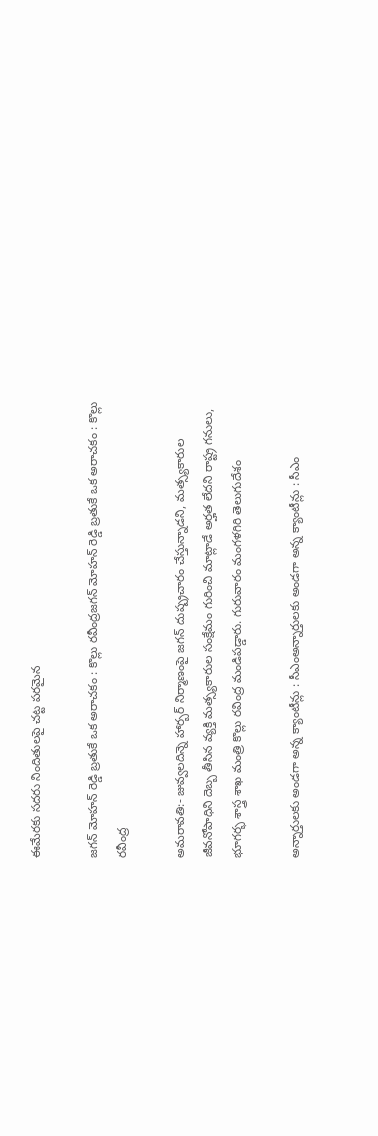ఈమేర‌కు స‌ద‌రు నిందితులపై చట్ట పరమైన

జగన్ మోహన్ రెడ్డి బ్రతుకే ఒక అరాచకం : కొల్లు ర‌వీంద్ర‌జగన్ మోహన్ రెడ్డి బ్రతుకే ఒక అరాచకం : కొల్లు ర‌వీంద్ర‌

అమరావతి:- జువ్వలదిన్నె హార్బర్ నిర్మాణంపై జగన్ దుష్ప్రచారం చేస్తున్నాడని, మత్స్యకారుల జీవనోపాధిని దెబ్బ తీసిన వ్యక్తి మత్స్యకారుల సంక్షేమం గురించి మాట్లాడే అర్హత లేదని రాష్ట్ర గనులు, భూగర్భ శాస్త్ర శాఖ మంత్రి కొల్లు రవింద్ర మండిపడ్డారు. గురువారం మంగళగిరి తెలుగుదేశం

అన్నార్తులకు అండగా అన్న క్యాంటీన్లు : సీఎంఅన్నార్తులకు అండగా అన్న క్యాంటీన్లు : సీఎం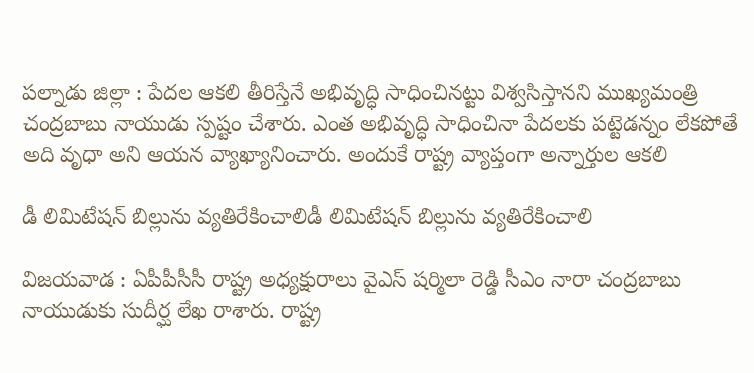ప‌ల్నాడు జిల్లా : పేదల ఆకలి తీరిస్తేనే అభివృద్ధి సాధించినట్టు విశ్వసిస్తానని ముఖ్యమంత్రి చంద్రబాబు నాయుడు స్పష్టం చేశారు. ఎంత అభివృద్ధి సాధించినా పేదలకు పట్టెడన్నం లేకపోతే అది వృధా అని ఆయన వ్యాఖ్యానించారు. అందుకే రాష్ట్ర వ్యాప్తంగా అన్నార్తుల ఆకలి

డీ లిమిటేష‌న్ బిల్లును వ్య‌తిరేకించాలిడీ లిమిటేష‌న్ బిల్లును వ్య‌తిరేకించాలి

విజ‌య‌వాడ : ఏపీపీసీసీ రాష్ట్ర అధ్య‌క్షురాలు వైఎస్ ష‌ర్మిలా రెడ్డి సీఎం నారా చంద్ర‌బాబు నాయుడుకు సుదీర్ఘ లేఖ రాశారు. రాష్ట్ర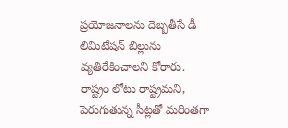ప్రయోజనాలను దెబ్బతీసే డీ లిమిటేషన్ బిల్లును వ్యతిరేకించాలని కోరారు. రాష్ట్రం లోటు రాష్ట్రమని, పెరుగుతున్న సీట్లతో మరింతగా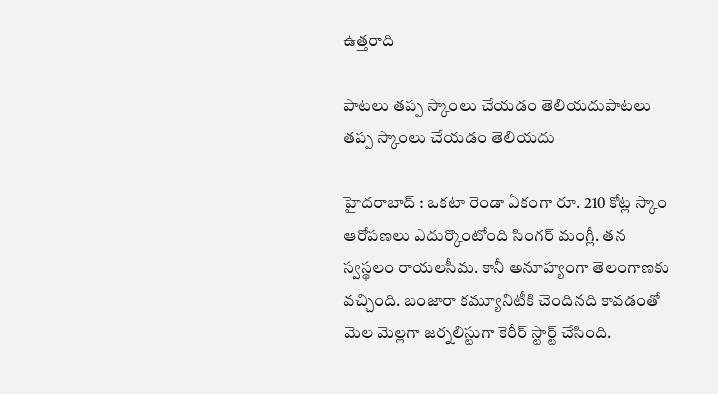ఉత్తరాది

పాట‌లు త‌ప్ప స్కాంలు చేయ‌డం తెలియ‌దుపాట‌లు త‌ప్ప స్కాంలు చేయ‌డం తెలియ‌దు

హైద‌రాబాద్ : ఒక‌టా రెండా ఏకంగా రూ. 210 కోట్ల స్కాం ఆరోప‌ణ‌లు ఎదుర్కొంటోంది సింగ‌ర్ మంగ్లీ. త‌న స్వస్థలం రాయ‌ల‌సీమ‌. కానీ అనూహ్యంగా తెలంగాణకు వ‌చ్చింది. బంజారా క‌మ్యూనిటీకి చెందిన‌ది కావ‌డంతో మెల మెల్ల‌గా జ‌ర్న‌లిస్టుగా కెరీర్ స్టార్ట్ చేసింది.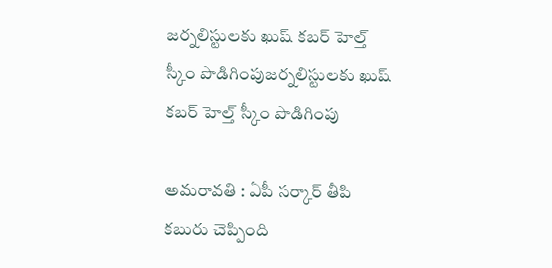జ‌ర్న‌లిస్టుల‌కు ఖుష్ క‌బ‌ర్ హెల్త్ స్కీం పొడిగింపుజ‌ర్న‌లిస్టుల‌కు ఖుష్ క‌బ‌ర్ హెల్త్ స్కీం పొడిగింపు

అమ‌రావ‌తి : ఏపీ స‌ర్కార్ తీపి క‌బురు చెప్పింది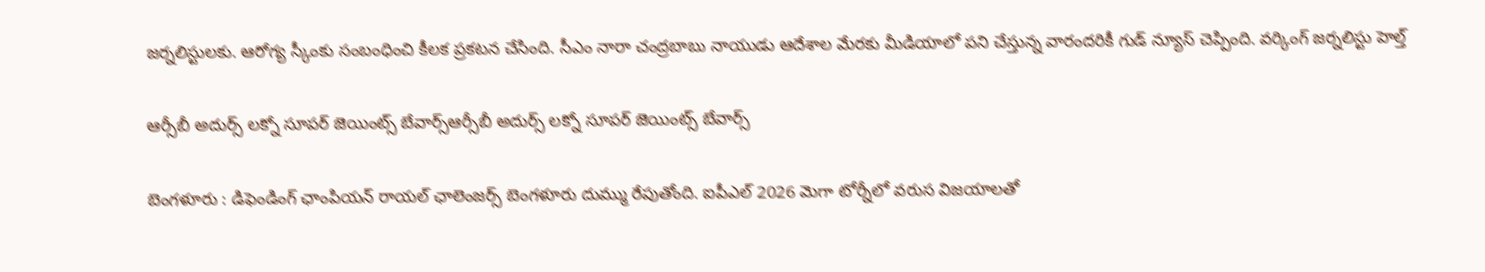జ‌ర్న‌లిస్టుల‌కు. ఆరోగ్య స్కీంకు సంబంధించి కీల‌క ప్ర‌క‌ట‌న చేసింది. సీఎం నారా చంద్ర‌బాబు నాయుడు ఆదేశాల మేర‌కు మీడియాలో ప‌ని చేస్తున్న వారంద‌రికీ గుడ్ న్యూస్ చెప్పింది. వర్కింగ్ జర్నలిస్టు హెల్త్

ఆర్సీబీ అదుర్స్ ల‌క్నో సూప‌ర్ జెయింట్స్ బేవార్స్ఆర్సీబీ అదుర్స్ ల‌క్నో సూప‌ర్ జెయింట్స్ బేవార్స్

బెంగ‌ళూరు : డిఫెండింగ్ ఛాంపియ‌న్ రాయ‌ల్ ఛాలెంజ‌ర్స్ బెంగ‌ళూరు దుమ్ము రేపుతోంది. ఐపీఎల్ 2026 మెగా టోర్నీలో వ‌రుస విజ‌యాల‌తో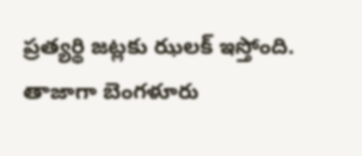ప్ర‌త్య‌ర్థి జ‌ట్ల‌కు ఝ‌ల‌క్ ఇస్తోంది. తాజాగా బెంగ‌ళూరు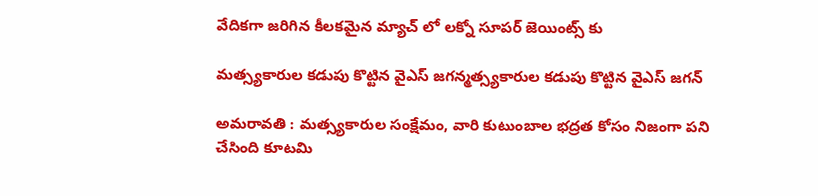వేదిక‌గా జ‌రిగిన కీల‌క‌మైన మ్యాచ్ లో ల‌క్నో సూప‌ర్ జెయింట్స్ కు

మత్స్యకారుల క‌డుపు కొట్టిన వైఎస్ జ‌గ‌న్మత్స్యకారుల క‌డుపు కొట్టిన వైఎస్ జ‌గ‌న్

అమ‌రావ‌తి : మత్స్యకారుల సంక్షేమం, వారి కుటుంబాల భద్రత కోసం నిజంగా పని చేసింది కూటమి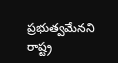ప్రభుత్వమేనని రాష్ట్ర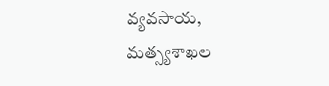వ్యవసాయ, మత్స్యశాఖల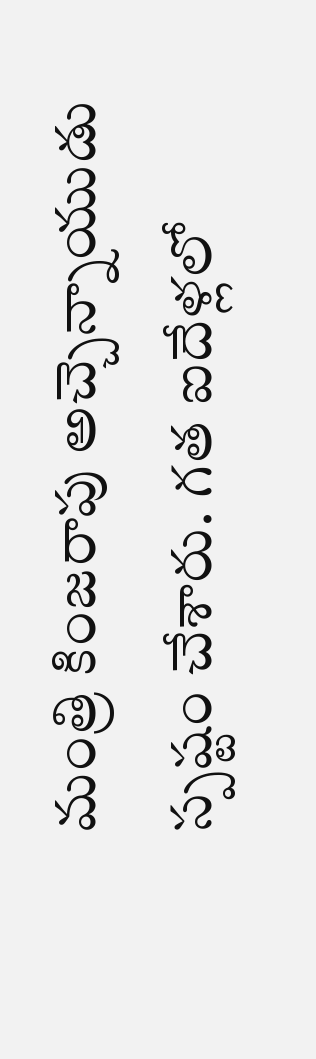మంత్రి కింజరాపు అచ్చెన్నాయుడు స్పష్టం చేశారు. గత ఐదేళ్లలో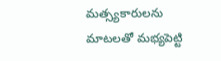మత్స్యకారులను మాటలతో మభ్యపెట్టి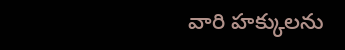వారి హక్కులను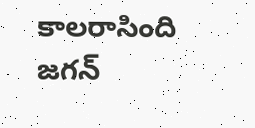కాలరాసింది జగన్